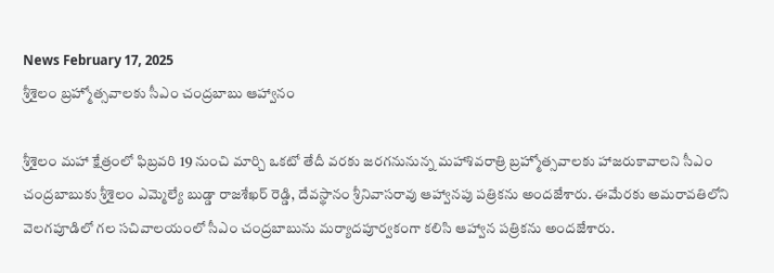News February 17, 2025
శ్రీశైలం బ్రహ్మోత్సవాలకు సీఎం చంద్రబాబు ఆహ్వానం

శ్రీశైలం మహా క్షేత్రంలో ఫిబ్రవరి 19 నుంచి మార్చి ఒకటో తేదీ వరకు జరగనునున్న మహాశివరాత్రి బ్రహ్మోత్సవాలకు హాజరుకావాలని సీఎం చంద్రబాబుకు శ్రీశైలం ఎమ్మెల్యే బుడ్డా రాజశేఖర్ రెడ్డి, దేవస్థానం శ్రీనివాసరావు ఆహ్వానపు పత్రికను అందజేశారు. ఈమేరకు అమరావతిలోని వెలగపూడిలో గల సచివాలయంలో సీఎం చంద్రబాబును మర్యాదపూర్వకంగా కలిసి ఆహ్వాన పత్రికను అందజేశారు.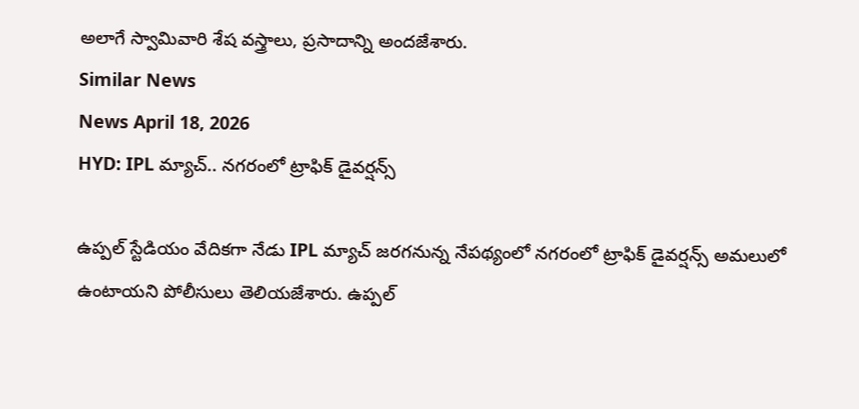అలాగే స్వామివారి శేష వస్త్రాలు, ప్రసాదాన్ని అందజేశారు.
Similar News
News April 18, 2026
HYD: IPL మ్యాచ్.. నగరంలో ట్రాఫిక్ డైవర్షన్స్

ఉప్పల్ స్టేడియం వేదికగా నేడు IPL మ్యాచ్ జరగనున్న నేపథ్యంలో నగరంలో ట్రాఫిక్ డైవర్షన్స్ అమలులో ఉంటాయని పోలీసులు తెలియజేశారు. ఉప్పల్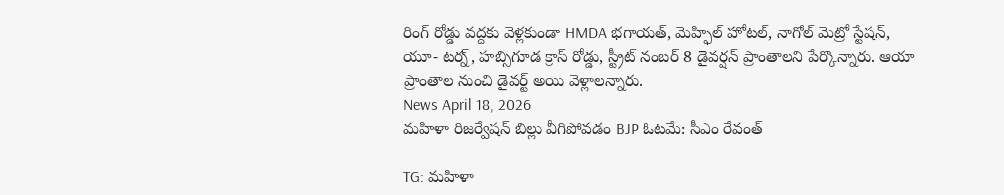రింగ్ రోడ్డు వద్దకు వెళ్లకుండా HMDA భగాయత్, మెహ్ఫిల్ హోటల్, నాగోల్ మెట్రో స్టేషన్, యూ- టర్న్, హబ్సిగూడ క్రాస్ రోడ్డు, స్ట్రీట్ నంబర్ 8 డైవర్షన్ ప్రాంతాలని పేర్కొన్నారు. ఆయా ప్రాంతాల నుంచి డైవర్ట్ అయి వెళ్లాలన్నారు.
News April 18, 2026
మహిళా రిజర్వేషన్ బిల్లు వీగిపోవడం BJP ఓటమే: సీఎం రేవంత్

TG: మహిళా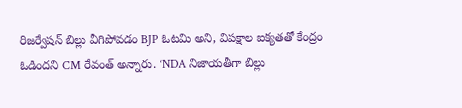రిజర్వేషన్ బిల్లు వీగిపోవడం BJP ఓటమి అని, విపక్షాల ఐక్యతతో కేంద్రం ఓడిందని CM రేవంత్ అన్నారు. ‘NDA నిజాయతీగా బిల్లు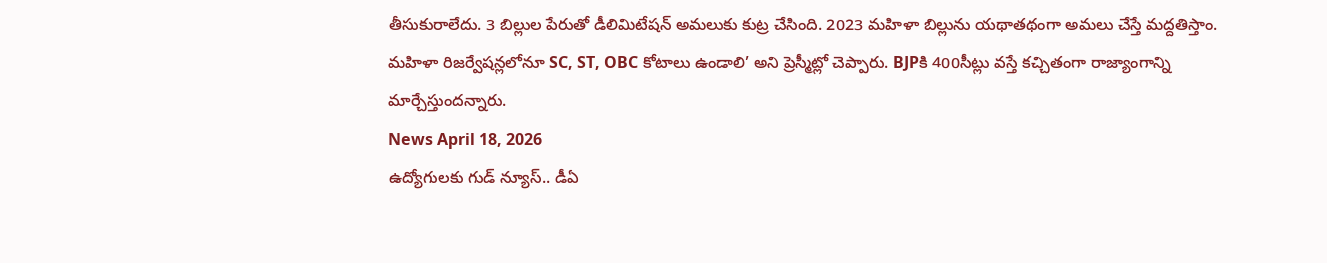తీసుకురాలేదు. 3 బిల్లుల పేరుతో డీలిమిటేషన్ అమలుకు కుట్ర చేసింది. 2023 మహిళా బిల్లును యథాతథంగా అమలు చేస్తే మద్దతిస్తాం. మహిళా రిజర్వేషన్లలోనూ SC, ST, OBC కోటాలు ఉండాలి’ అని ప్రెస్మీట్లో చెప్పారు. BJPకి 400సీట్లు వస్తే కచ్చితంగా రాజ్యాంగాన్ని మార్చేస్తుందన్నారు.
News April 18, 2026
ఉద్యోగులకు గుడ్ న్యూస్.. డీఏ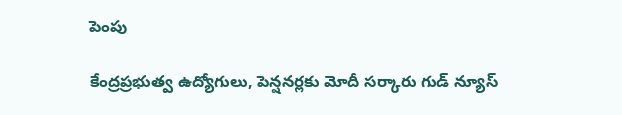పెంపు

కేంద్రప్రభుత్వ ఉద్యోగులు, పెన్షనర్లకు మోదీ సర్కారు గుడ్ న్యూస్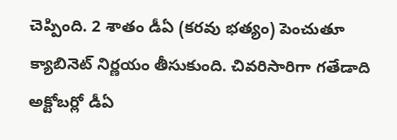చెప్పింది. 2 శాతం డీఏ (కరవు భత్యం) పెంచుతూ క్యాబినెట్ నిర్ణయం తీసుకుంది. చివరిసారిగా గతేడాది అక్టోబర్లో డీఏ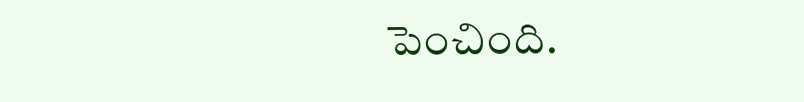పెంచింది.